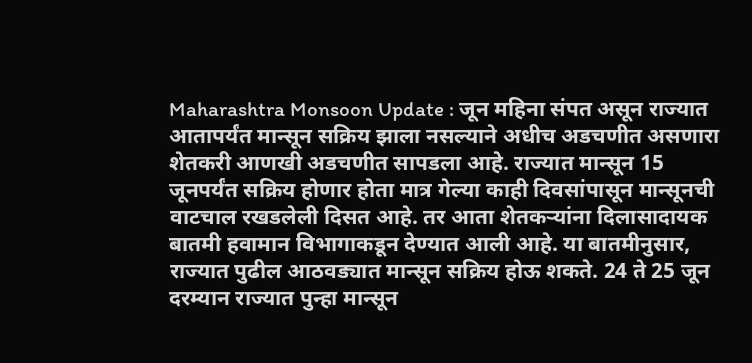Maharashtra Monsoon Update : जून महिना संपत असून राज्यात आतापर्यंत मान्सून सक्रिय झाला नसल्याने अधीच अडचणीत असणारा शेतकरी आणखी अडचणीत सापडला आहे. राज्यात मान्सून 15 जूनपर्यंत सक्रिय होणार होता मात्र गेल्या काही दिवसांपासून मान्सूनची वाटचाल रखडलेली दिसत आहे. तर आता शेतकऱ्यांना दिलासादायक बातमी हवामान विभागाकडून देण्यात आली आहे. या बातमीनुसार, राज्यात पुढील आठवड्यात मान्सून सक्रिय होऊ शकते. 24 ते 25 जून दरम्यान राज्यात पुन्हा मान्सून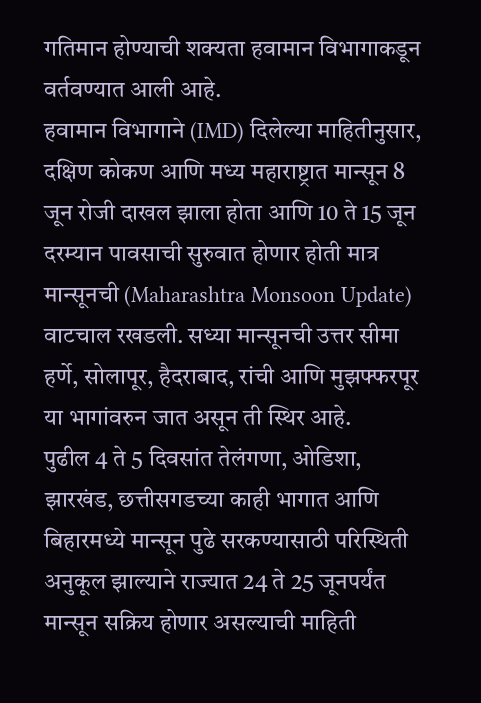गतिमान होण्याची शक्यता हवामान विभागाकडून वर्तवण्यात आली आहे.
हवामान विभागाने (IMD) दिलेल्या माहितीनुसार, दक्षिण कोकण आणि मध्य महाराष्ट्रात मान्सून 8 जून रोजी दाखल झाला होता आणि 10 ते 15 जून दरम्यान पावसाची सुरुवात होणार होती मात्र मान्सूनची (Maharashtra Monsoon Update) वाटचाल रखडली. सध्या मान्सूनची उत्तर सीमा हर्णे, सोलापूर, हैदराबाद, रांची आणि मुझफ्फरपूर या भागांवरुन जात असून ती स्थिर आहे.
पुढील 4 ते 5 दिवसांत तेलंगणा, ओडिशा, झारखंड, छत्तीसगडच्या काही भागात आणि बिहारमध्ये मान्सून पुढे सरकण्यासाठी परिस्थिती अनुकूल झाल्याने राज्यात 24 ते 25 जूनपर्यंत मान्सून सक्रिय होणार असल्याची माहिती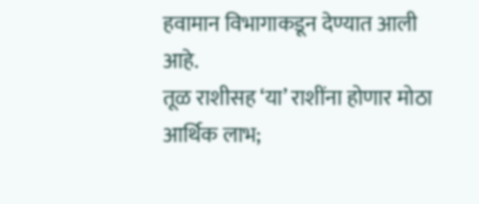हवामान विभागाकडून देण्यात आली आहे.
तूळ राशीसह ‘या’ राशींना होणार मोठा आर्थिक लाभ;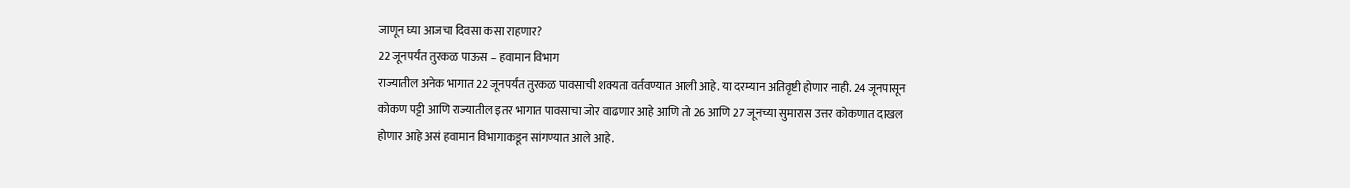जाणून घ्या आजचा दिवसा कसा राहणार?
22 जूनपर्यंत तुरकळ पाऊस – हवामान विभाग
राज्यातील अनेक भागात 22 जूनपर्यंत तुरकळ पावसाची शक्यता वर्तवण्यात आली आहे. या दरम्यान अतिवृष्टी होणार नाही. 24 जूनपासून कोकण पट्टी आणि राज्यातील इतर भागात पावसाचा जोर वाढणार आहे आणि तो 26 आणि 27 जूनच्या सुमारास उत्तर कोकणात दाखल होणार आहे असं हवामान विभागाकडून सांगण्यात आले आहे.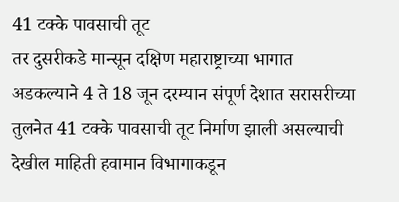41 टक्के पावसाची तूट
तर दुसरीकडे मान्सून दक्षिण महाराष्ट्राच्या भागात अडकल्याने 4 ते 18 जून दरम्यान संपूर्ण देशात सरासरीच्या तुलनेत 41 टक्के पावसाची तूट निर्माण झाली असल्याची देखील माहिती हवामान विभागाकडून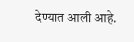देण्यात आली आहे.